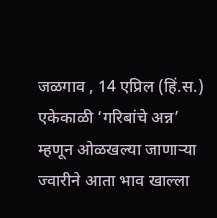जळगाव , 14 एप्रिल (हिं.स.) एकेकाळी ‘गरिबांचे अन्न’ म्हणून ओळखल्या जाणाऱ्या ज्वारीने आता भाव खाल्ला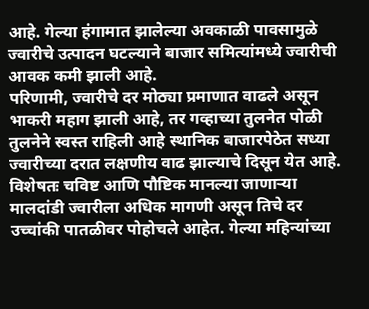आहे. गेल्या हंगामात झालेल्या अवकाळी पावसामुळे ज्वारीचे उत्पादन घटल्याने बाजार समित्यांमध्ये ज्वारीची आवक कमी झाली आहे.
परिणामी, ज्वारीचे दर मोठ्या प्रमाणात वाढले असून भाकरी महाग झाली आहे, तर गव्हाच्या तुलनेत पोळी तुलनेने स्वस्त राहिली आहे स्थानिक बाजारपेठेत सध्या ज्वारीच्या दरात लक्षणीय वाढ झाल्याचे दिसून येत आहे. विशेषतः चविष्ट आणि पौष्टिक मानल्या जाणाऱ्या मालदांडी ज्वारीला अधिक मागणी असून तिचे दर उच्चांकी पातळीवर पोहोचले आहेत. गेल्या महिन्यांच्या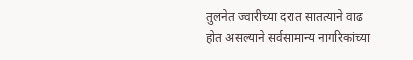तुलनेत ज्वारीच्या दरात सातत्याने वाढ होत असल्याने सर्वसामान्य नागरिकांच्या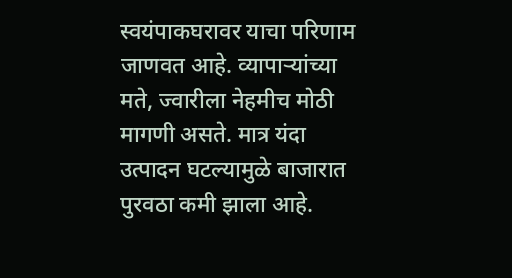स्वयंपाकघरावर याचा परिणाम जाणवत आहे. व्यापाऱ्यांच्या मते, ज्वारीला नेहमीच मोठी मागणी असते. मात्र यंदा उत्पादन घटल्यामुळे बाजारात पुरवठा कमी झाला आहे.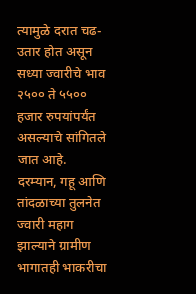त्यामुळे दरात चढ-उतार होत असून सध्या ज्वारीचे भाव २५०० ते ५५०० हजार रुपयांपर्यंत असल्याचे सांगितले जात आहे. दरम्यान, गहू आणि तांदळाच्या तुलनेत ज्वारी महाग झाल्याने ग्रामीण भागातही भाकरीचा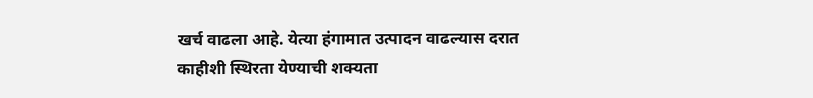खर्च वाढला आहे. येत्या हंगामात उत्पादन वाढल्यास दरात काहीशी स्थिरता येण्याची शक्यता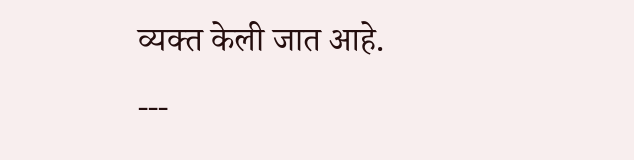व्यक्त केली जात आहे.
---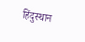हिंदुस्थान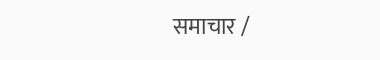समाचार /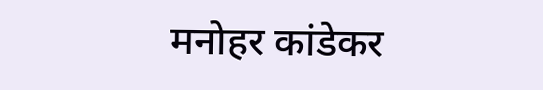मनोहर कांडेकर